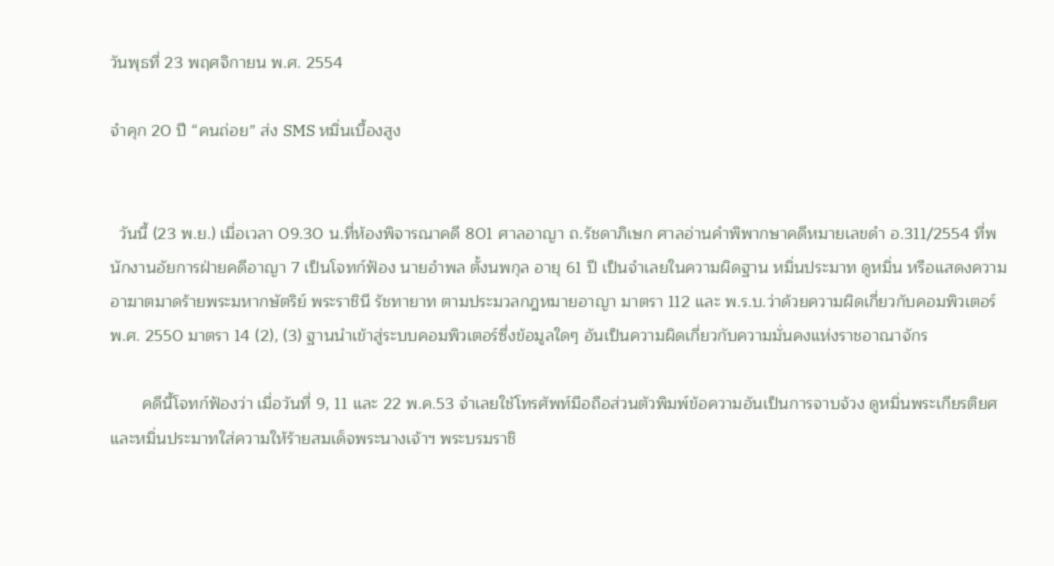วันพุธที่ 23 พฤศจิกายน พ.ศ. 2554

จำคุก 20 ปี “คนถ่อย” ส่ง SMS หมิ่นเบื้องสูง


  วันนี้ (23 พ.ย.) เมื่อเวลา 09.30 น.ที่ห้องพิจารณาคดี 801 ศาลอาญา ถ.รัชดาภิเษก ศาลอ่านคำพิพากษาคดีหมายเลขดำ อ.311/2554 ที่พนักงานอัยการฝ่ายคดีอาญา 7 เป็นโจทก์ฟ้อง นายอำพล ตั้งนพกุล อายุ 61 ปี เป็นจำเลยในความผิดฐาน หมิ่นประมาท ดูหมิ่น หรือแสดงความอาฆาตมาดร้ายพระมหากษัตริย์ พระราชินี รัชทายาท ตามประมวลกฎหมายอาญา มาตรา 112 และ พ.ร.บ.ว่าด้วยความผิดเกี่ยวกับคอมพิวเตอร์ พ.ศ. 2550 มาตรา 14 (2), (3) ฐานนำเข้าสู่ระบบคอมพิวเตอร์ซึ่งข้อมูลใดๆ อันเป็นความผิดเกี่ยวกับความมั่นคงแห่งราชอาณาจักร

       คดีนี้โจทก์ฟ้องว่า เมื่อวันที่ 9, 11 และ 22 พ.ค.53 จำเลยใช้โทรศัพท์มือถือส่วนตัวพิมพ์ข้อความอันเป็นการจาบจ้วง ดูหมิ่นพระเกียรติยศ และหมิ่นประมาทใส่ความให้ร้ายสมเด็จพระนางเจ้าฯ พระบรมราชิ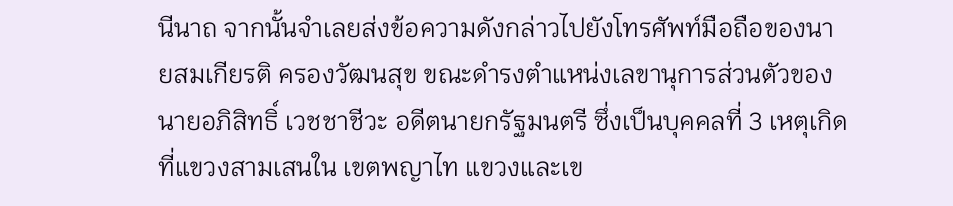นีนาถ จากนั้นจำเลยส่งข้อความดังกล่าวไปยังโทรศัพท์มือถือของนายสมเกียรติ ครองวัฒนสุข ขณะดำรงตำแหน่งเลขานุการส่วนตัวของนายอภิสิทธิ์ เวชชาชีวะ อดีตนายกรัฐมนตรี ซึ่งเป็นบุคคลที่ 3 เหตุเกิดที่แขวงสามเสนใน เขตพญาไท แขวงและเข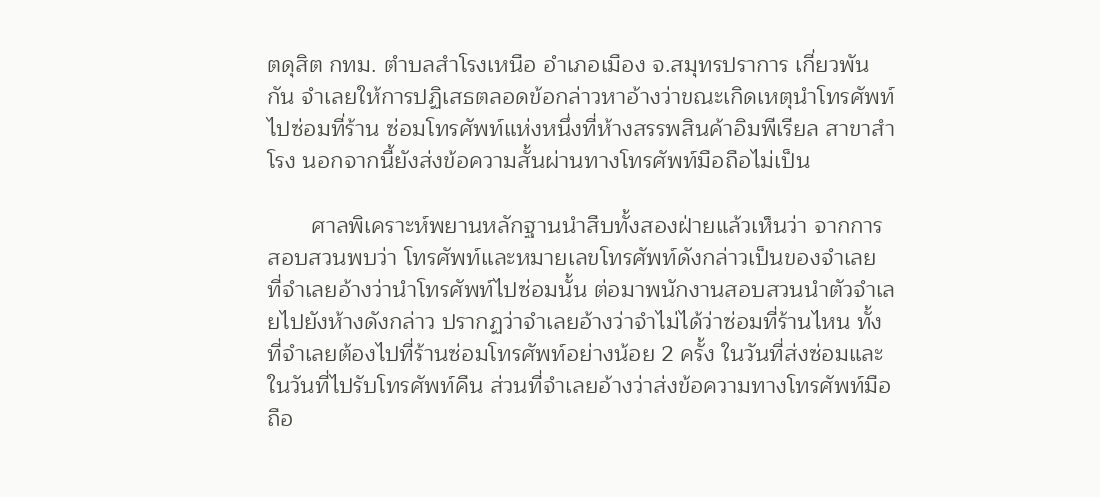ตดุสิต กทม. ตำบลสำโรงเหนือ อำเภอเมือง จ.สมุทรปราการ เกี่ยวพันกัน จำเลยให้การปฏิเสธตลอดข้อกล่าวหาอ้างว่าขณะเกิดเหตุนำโทรศัพท์ไปซ่อมที่ร้าน ซ่อมโทรศัพท์แห่งหนึ่งที่ห้างสรรพสินค้าอิมพีเรียล สาขาสำโรง นอกจากนี้ยังส่งข้อความสั้นผ่านทางโทรศัพท์มือถือไม่เป็น

       ศาลพิเคราะห์พยานหลักฐานนำสืบทั้งสองฝ่ายแล้วเห็นว่า จากการสอบสวนพบว่า โทรศัพท์และหมายเลขโทรศัพท์ดังกล่าวเป็นของจำเลย ที่จำเลยอ้างว่านำโทรศัพท์ไปซ่อมนั้น ต่อมาพนักงานสอบสวนนำตัวจำเลยไปยังห้างดังกล่าว ปรากฏว่าจำเลยอ้างว่าจำไม่ได้ว่าซ่อมที่ร้านไหน ทั้งที่จำเลยต้องไปที่ร้านซ่อมโทรศัพท์อย่างน้อย 2 ครั้ง ในวันที่ส่งซ่อมและในวันที่ไปรับโทรศัพท์คืน ส่วนที่จำเลยอ้างว่าส่งข้อความทางโทรศัพท์มือถือ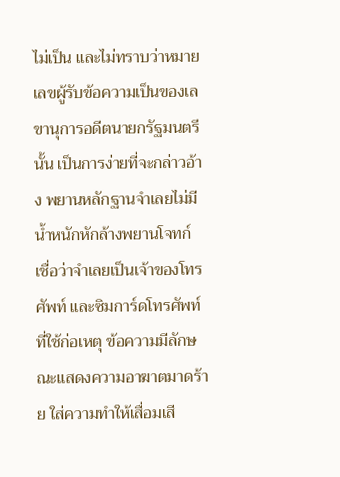ไม่เป็น และไม่ทราบว่าหมายเลขผู้รับข้อความเป็นของเลขานุการอดีตนายกรัฐมนตรีนั้น เป็นการง่ายที่จะกล่าวอ้าง พยานหลักฐานจำเลยไม่มีน้ำหนักหักล้างพยานโจทก์ เชื่อว่าจำเลยเป็นเจ้าของโทรศัพท์ และซิมการ์ดโทรศัพท์ที่ใช้ก่อเหตุ ข้อความมีลักษณะแสดงความอาฆาตมาดร้าย ใส่ความทำให้เสื่อมเสี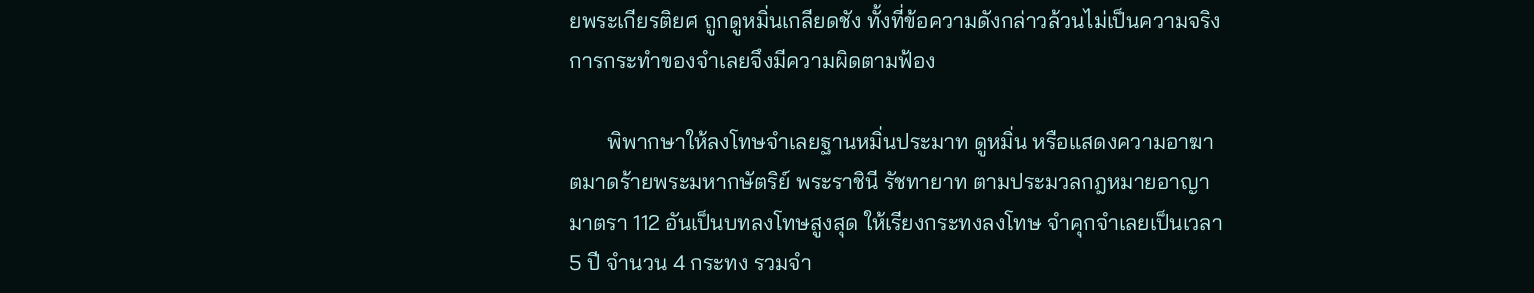ยพระเกียรติยศ ถูกดูหมิ่นเกลียดชัง ทั้งที่ข้อความดังกล่าวล้วนไม่เป็นความจริง การกระทำของจำเลยจึงมีความผิดตามฟ้อง

       พิพากษาให้ลงโทษจำเลยฐานหมิ่นประมาท ดูหมิ่น หรือแสดงความอาฆาตมาดร้ายพระมหากษัตริย์ พระราชินี รัชทายาท ตามประมวลกฎหมายอาญา มาตรา 112 อันเป็นบทลงโทษสูงสุด ให้เรียงกระทงลงโทษ จำคุกจำเลยเป็นเวลา 5 ปี จำนวน 4 กระทง รวมจำ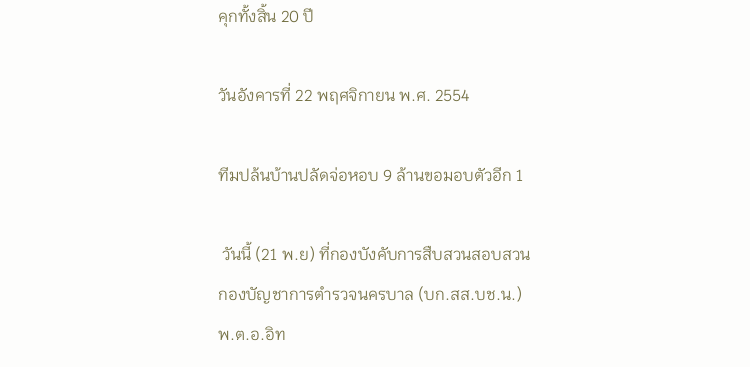คุกทั้งสิ้น 20 ปี

วันอังคารที่ 22 พฤศจิกายน พ.ศ. 2554

ทีมปล้นบ้านปลัดจ่อหอบ 9 ล้านขอมอบตัวอีก 1

 วันนี้ (21 พ.ย) ที่กองบังคับการสืบสวนสอบสวน กองบัญชาการตำรวจนครบาล (บก.สส.บช.น.) พ.ต.อ.อิท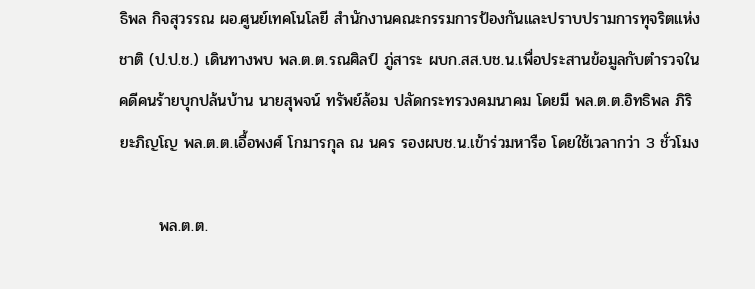ธิพล กิจสุวรรณ ผอ.ศูนย์เทคโนโลยี สำนักงานคณะกรรมการป้องกันและปราบปรามการทุจริตแห่งชาติ (ป.ป.ช.) เดินทางพบ พล.ต.ต.รณศิลป์ ภู่สาระ ผบก.สส.บช.น.เพื่อประสานข้อมูลกับตำรวจในคดีคนร้ายบุกปล้นบ้าน นายสุพจน์ ทรัพย์ล้อม ปลัดกระทรวงคมนาคม โดยมี พล.ต.ต.อิทธิพล ภิริยะภิญโญ พล.ต.ต.เอื้อพงศ์ โกมารกุล ณ นคร รองผบช.น.เข้าร่วมหารือ โดยใช้เวลากว่า 3 ชั่วโมง

       พล.ต.ต.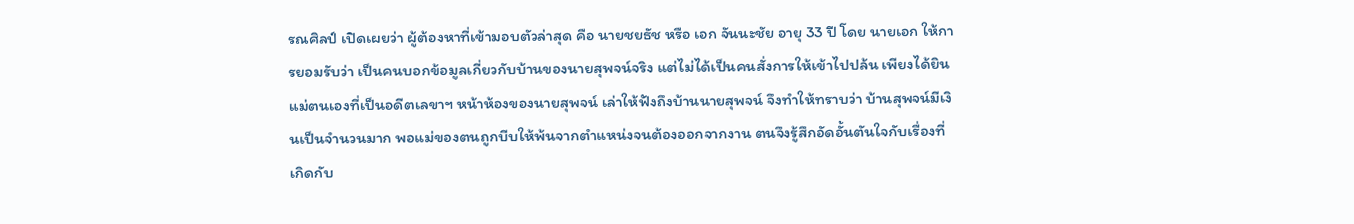รณศิลป์ เปิดเผยว่า ผู้ต้องหาที่เข้ามอบตัวล่าสุด คือ นายชยธัช หรือ เอก จันนะชัย อายุ 33 ปี โดย นายเอก ให้การยอมรับว่า เป็นคนบอกข้อมูลเกี่ยวกับบ้านของนายสุพจน์จริง แต่ไม่ได้เป็นคนสั่งการให้เข้าไปปล้น เพียงได้ยินแม่ตนเองที่เป็นอดีตเลขาฯ หน้าห้องของนายสุพจน์ เล่าให้ฟังถึงบ้านนายสุพจน์ จึงทำให้ทราบว่า บ้านสุพจน์มีเงินเป็นจำนวนมาก พอแม่ของตนถูกบีบให้พ้นจากตำแหน่งจนต้องออกจากงาน ตนจึงรู้สึกอัดอั้นตันใจกับเรื่องที่เกิดกับ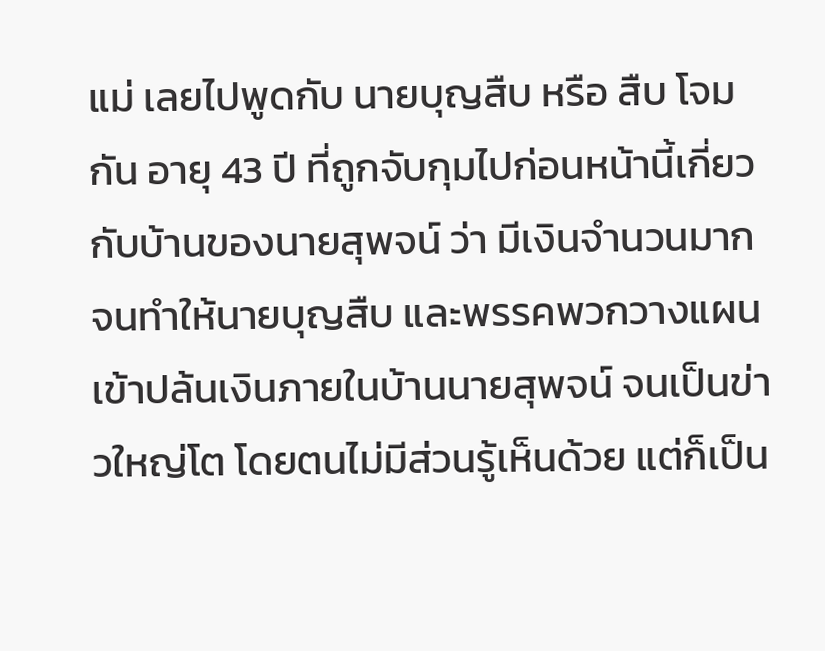แม่ เลยไปพูดกับ นายบุญสืบ หรือ สืบ โจมกัน อายุ 43 ปี ที่ถูกจับกุมไปก่อนหน้านี้เกี่ยวกับบ้านของนายสุพจน์ ว่า มีเงินจำนวนมาก จนทำให้นายบุญสืบ และพรรคพวกวางแผนเข้าปล้นเงินภายในบ้านนายสุพจน์ จนเป็นข่าวใหญ่โต โดยตนไม่มีส่วนรู้เห็นด้วย แต่ก็เป็น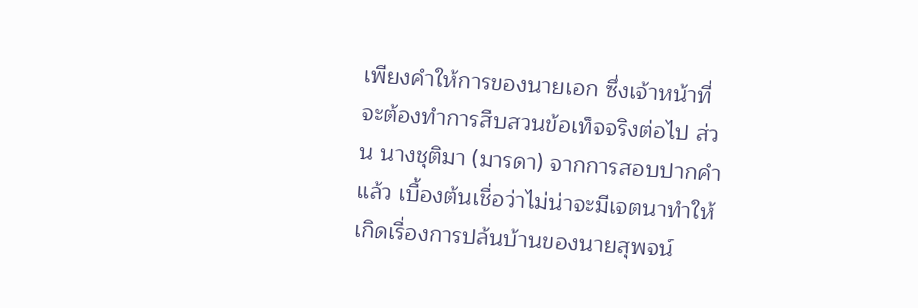เพียงคำให้การของนายเอก ซึ่งเจ้าหน้าที่จะต้องทำการสืบสวนข้อเท็จจริงต่อไป ส่วน นางชุติมา (มารดา) จากการสอบปากคำแล้ว เบื้องต้นเชื่อว่าไม่น่าจะมีเจตนาทำให้เกิดเรื่องการปล้นบ้านของนายสุพจน์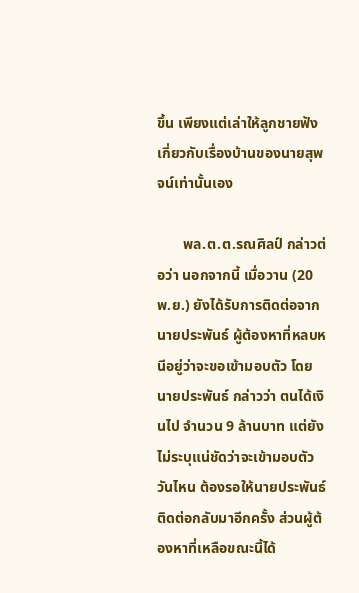ขึ้น เพียงแต่เล่าให้ลูกชายฟังเกี่ยวกับเรื่องบ้านของนายสุพจน์เท่านั้นเอง

       พล.ต.ต.รณศิลป์ กล่าวต่อว่า นอกจากนี้ เมื่อวาน (20 พ.ย.) ยังได้รับการติดต่อจากนายประพันธ์ ผู้ต้องหาที่หลบหนีอยู่ว่าจะขอเข้ามอบตัว โดย นายประพันธ์ กล่าวว่า ตนได้เงินไป จำนวน 9 ล้านบาท แต่ยังไม่ระบุแน่ชัดว่าจะเข้ามอบตัววันไหน ต้องรอให้นายประพันธ์ติดต่อกลับมาอีกครั้ง ส่วนผู้ต้องหาที่เหลือขณะนี้ได้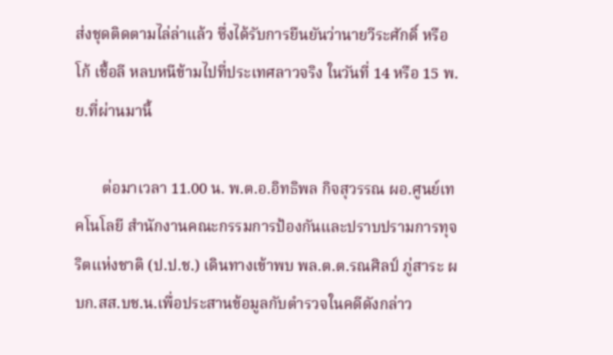ส่งชุดติดตามไล่ล่าแล้ว ซึ่งได้รับการยืนยันว่านายวีระศักดิ์ หรือ โก้ เชื้อลี หลบหนีข้ามไปที่ประเทศลาวจริง ในวันที่ 14 หรือ 15 พ.ย.ที่ผ่านมานี้

       ต่อมาเวลา 11.00 น. พ.ต.อ.อิทธิพล กิจสุวรรณ ผอ.ศูนย์เทคโนโลยี สำนักงานคณะกรรมการป้องกันและปราบปรามการทุจริตแห่งชาติ (ป.ป.ช.) เดินทางเข้าพบ พล.ต.ต.รณศิลป์ ภู่สาระ ผบก.สส.บช.น.เพื่อประสานข้อมูลกับตำรวจในคดีดังกล่าว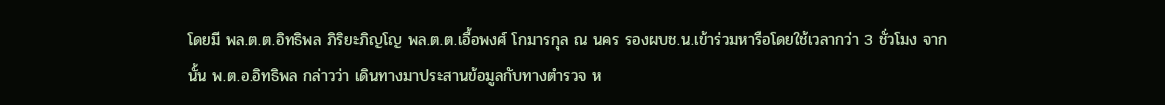โดยมี พล.ต.ต.อิทธิพล ภิริยะภิญโญ พล.ต.ต.เอื้อพงศ์ โกมารกุล ณ นคร รองผบช.น.เข้าร่วมหารือโดยใช้เวลากว่า 3 ชั่วโมง จากนั้น พ.ต.อ.อิทธิพล กล่าวว่า เดินทางมาประสานข้อมูลกับทางตำรวจ ห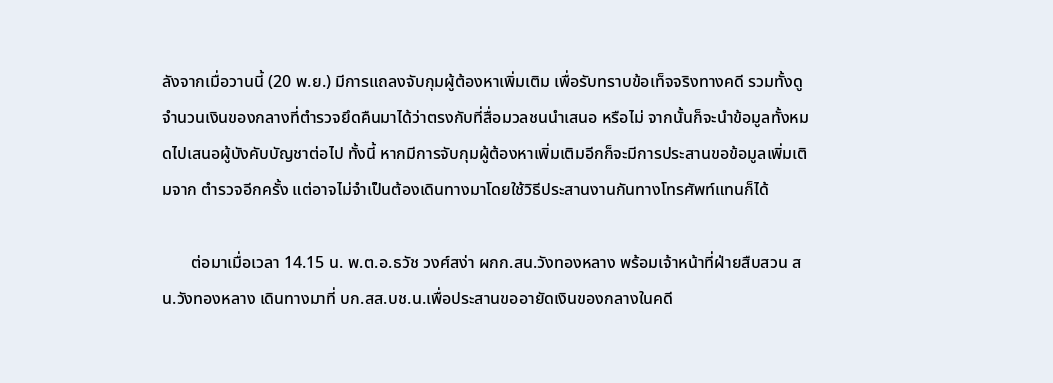ลังจากเมื่อวานนี้ (20 พ.ย.) มีการแถลงจับกุมผู้ต้องหาเพิ่มเติม เพื่อรับทราบข้อเท็จจริงทางคดี รวมทั้งดูจำนวนเงินของกลางที่ตำรวจยึดคืนมาได้ว่าตรงกับที่สื่อมวลชนนำเสนอ หรือไม่ จากนั้นก็จะนำข้อมูลทั้งหมดไปเสนอผู้บังคับบัญชาต่อไป ทั้งนี้ หากมีการจับกุมผู้ต้องหาเพิ่มเติมอีกก็จะมีการประสานขอข้อมูลเพิ่มเติมจาก ตำรวจอีกครั้ง แต่อาจไม่จำเป็นต้องเดินทางมาโดยใช้วิธีประสานงานกันทางโทรศัพท์แทนก็ได้

       ต่อมาเมื่อเวลา 14.15 น. พ.ต.อ.ธวัช วงศ์สง่า ผกก.สน.วังทองหลาง พร้อมเจ้าหน้าที่ฝ่ายสืบสวน สน.วังทองหลาง เดินทางมาที่ บก.สส.บช.น.เพื่อประสานขออายัดเงินของกลางในคดี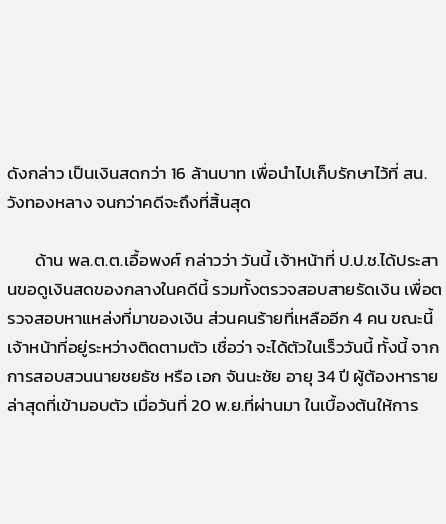ดังกล่าว เป็นเงินสดกว่า 16 ล้านบาท เพื่อนำไปเก็บรักษาไว้ที่ สน.วังทองหลาง จนกว่าคดีจะถึงที่สิ้นสุด

       ด้าน พล.ต.ต.เอื้อพงศ์ กล่าวว่า วันนี้ เจ้าหน้าที่ ป.ป.ช.ได้ประสานขอดูเงินสดของกลางในคดีนี้ รวมทั้งตรวจสอบสายรัดเงิน เพื่อตรวจสอบหาแหล่งที่มาของเงิน ส่วนคนร้ายที่เหลืออีก 4 คน ขณะนี้เจ้าหน้าที่อยู่ระหว่างติดตามตัว เชื่อว่า จะได้ตัวในเร็ววันนี้ ทั้งนี้ จากการสอบสวนนายชยธัช หรือ เอก จันนะชัย อายุ 34 ปี ผู้ต้องหารายล่าสุดที่เข้ามอบตัว เมื่อวันที่ 20 พ.ย.ที่ผ่านมา ในเบื้องต้นให้การ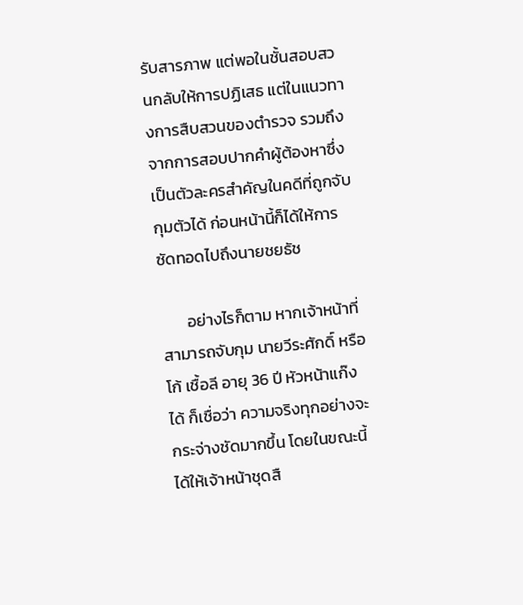รับสารภาพ แต่พอในชั้นสอบสวนกลับให้การปฏิเสธ แต่ในแนวทางการสืบสวนของตำรวจ รวมถึงจากการสอบปากคำผู้ต้องหาซึ่งเป็นตัวละครสำคัญในคดีที่ถูกจับกุมตัวได้ ก่อนหน้านี้ก็ได้ให้การซัดทอดไปถึงนายชยธัช

       อย่างไรก็ตาม หากเจ้าหน้าที่สามารถจับกุม นายวีระศักดิ์ หรือ โก้ เชื้อลี อายุ 36 ปี หัวหน้าแก๊งได้ ก็เชื่อว่า ความจริงทุกอย่างจะกระจ่างชัดมากขึ้น โดยในขณะนี้ได้ให้เจ้าหน้าชุดสื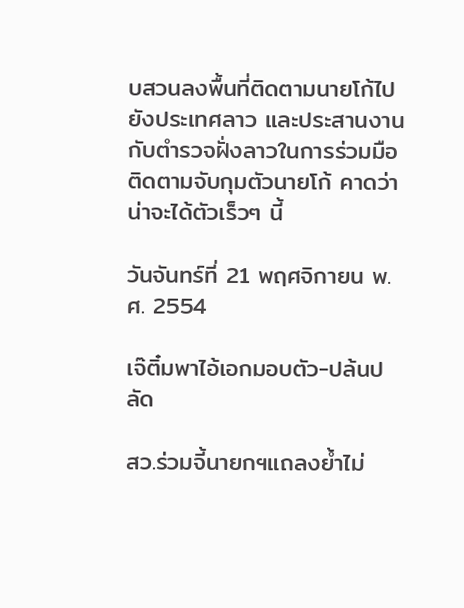บสวนลงพื้นที่ติดตามนายโก้ไปยังประเทศลาว และประสานงานกับตำรวจฝั่งลาวในการร่วมมือติดตามจับกุมตัวนายโก้ คาดว่า น่าจะได้ตัวเร็วๆ นี้

วันจันทร์ที่ 21 พฤศจิกายน พ.ศ. 2554

เจ๊ติ๋มพาไอ้เอกมอบตัว-ปล้นปลัด

สว.ร่วมจี้นายกฯแถลงย้ำไม่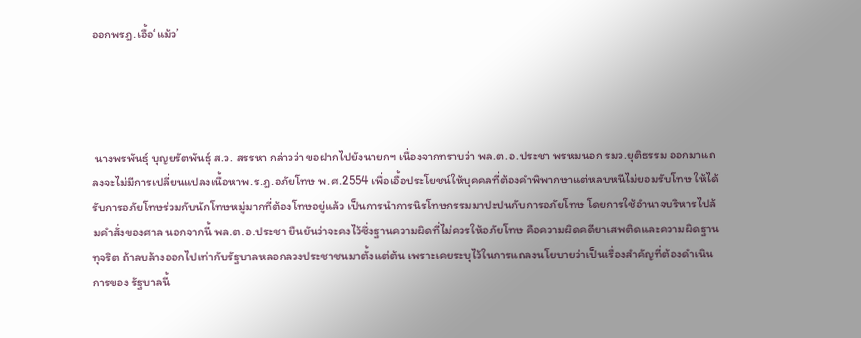ออกพรฎ.เอื้อ‘แม้ว’




 นางพรพันธุ์ บุญยรัตพันธุ์ ส.ว. สรรหา กล่าวว่า ขอฝากไปยังนายกฯ เนื่องจากทราบว่า พล.ต.อ.ประชา พรหมนอก รมว.ยุติธรรม ออกมาแถลงจะไม่มีการเปลี่ยนแปลงเนื้อหาพ.ร.ฎ.อภัยโทษ พ.ศ.2554 เพื่อเอื้อประโยชน์ให้บุคคลที่ต้องคำพิพากษาแต่หลบหนีไม่ยอมรับโทษ ให้ได้รับการอภัยโทษร่วมกับนักโทษหมู่มากที่ต้องโทษอยู่แล้ว เป็นการนำการนิรโทษกรรมมาปะปนกับการอภัยโทษ โดยการใช้อำนาจบริหารไปล้มคำสั่งของศาล นอกจากนี้ พล.ต.อ.ประชา ยืนยันว่าจะคงไว้ซึ่งฐานความผิดที่ไม่ควรให้อภัยโทษ คือความผิดคดียาเสพติดและความผิดฐานทุจริต ถ้าลบล้างออกไปเท่ากับรัฐบาลหลอกลวงประชาชนมาตั้งแต่ต้น เพราะเคยระบุไว้ในการแถลงนโยบายว่าเป็นเรื่องสำคัญที่ต้องดำเนินการของ รัฐบาลนี้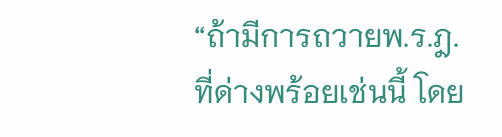“ถ้ามีการถวายพ.ร.ฎ.ที่ด่างพร้อยเช่นนี้ โดย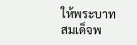ให้พระบาทสมเด็จพ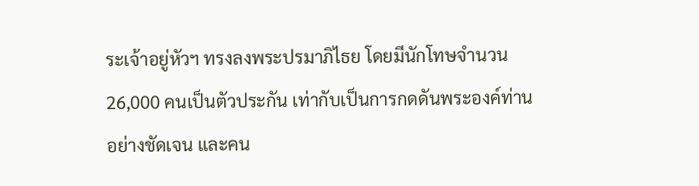ระเจ้าอยู่หัวฯ ทรงลงพระปรมาภิไธย โดยมีนักโทษจำนวน 26,000 คนเป็นตัวประกัน เท่ากับเป็นการกดดันพระองค์ท่านอย่างชัดเจน และคน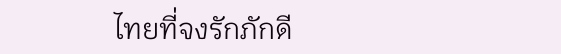ไทยที่จงรักภักดี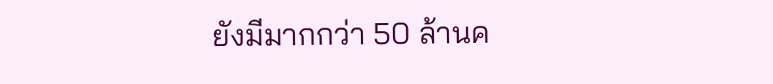ยังมีมากกว่า 50 ล้านค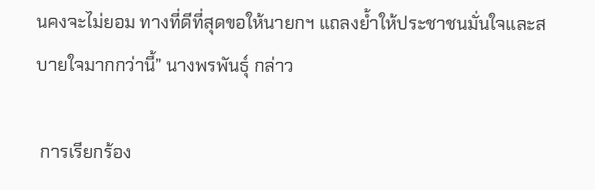นคงจะไม่ยอม ทางที่ดีที่สุดขอให้นายกฯ แถลงย้ำให้ประชาชนมั่นใจและสบายใจมากกว่านี้” นางพรพันธุ์ กล่าว

 การเรียกร้อง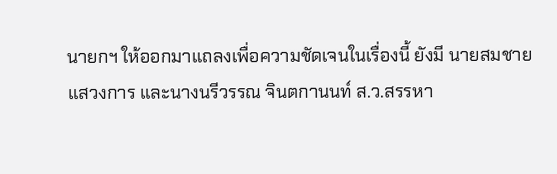นายกฯ ให้ออกมาแถลงเพื่อความชัดเจนในเรื่องนี้ ยังมี นายสมชาย แสวงการ และนางนรีวรรณ จินตกานนท์ ส.ว.สรรหา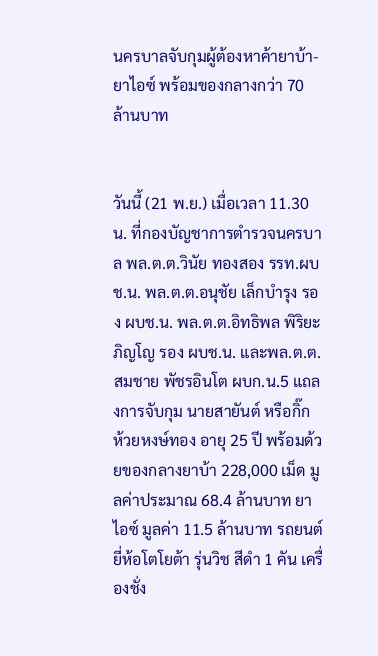นครบาลจับกุมผู้ต้องหาค้ายาบ้า-ยาไอซ์ พร้อมของกลางกว่า 70 ล้านบาท


วันนี้ (21 พ.ย.) เมื่อเวลา 11.30 น. ที่กองบัญชาการตำรวจนครบาล พล.ต.ต.วินัย ทองสอง รรท.ผบช.น. พล.ต.ต.อนุชัย เล็กบำรุง รอง ผบช.น. พล.ต.ต.อิทธิพล พิริยะภิญโญ รอง ผบช.น. และพล.ต.ต.สมชาย พัชรอินโต ผบก.น.5 แถลงการจับกุม นายสายันต์ หรือกิ๊ก ห้วยหงษ์ทอง อายุ 25 ปี พร้อมด้วยของกลางยาบ้า 228,000 เม็ด มูลค่าประมาณ 68.4 ล้านบาท ยาไอซ์ มูลค่า 11.5 ล้านบาท รถยนต์ยี่ห้อโตโยต้า รุ่นวิช สีดำ 1 คัน เครื่องชั่ง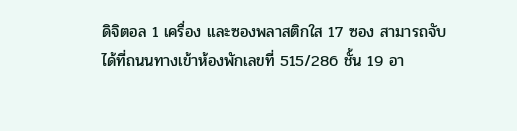ดิจิตอล 1 เครื่อง และซองพลาสติกใส 17 ซอง สามารถจับได้ที่ถนนทางเข้าห้องพักเลขที่ 515/286 ชั้น 19 อา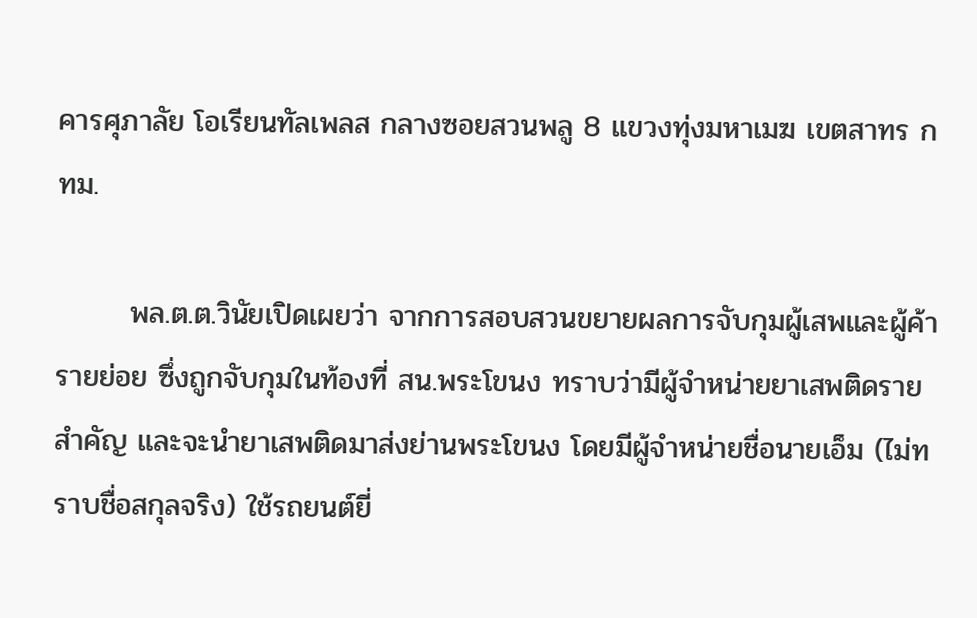คารศุภาลัย โอเรียนทัลเพลส กลางซอยสวนพลู 8 แขวงทุ่งมหาเมฆ เขตสาทร กทม.

       พล.ต.ต.วินัยเปิดเผยว่า จากการสอบสวนขยายผลการจับกุมผู้เสพและผู้ค้ารายย่อย ซึ่งถูกจับกุมในท้องที่ สน.พระโขนง ทราบว่ามีผู้จำหน่ายยาเสพติดรายสำคัญ และจะนำยาเสพติดมาส่งย่านพระโขนง โดยมีผู้จำหน่ายชื่อนายเอ็ม (ไม่ทราบชื่อสกุลจริง) ใช้รถยนต์ยี่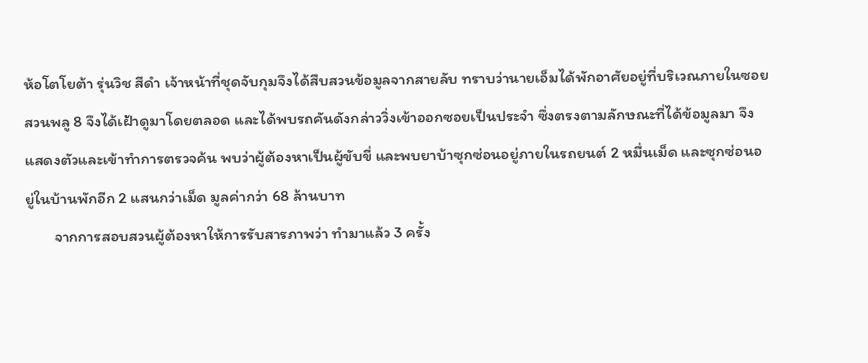ห้อโตโยต้า รุ่นวิช สีดำ เจ้าหน้าที่ชุดจับกุมจึงได้สืบสวนข้อมูลจากสายลับ ทราบว่านายเอ็มได้พักอาศัยอยู่ที่บริเวณภายในซอยสวนพลู 8 จึงได้เฝ้าดูมาโดยตลอด และได้พบรถคันดังกล่าววิ่งเข้าออกซอยเป็นประจำ ซึ่งตรงตามลักษณะที่ได้ข้อมูลมา จึงแสดงตัวและเข้าทำการตรวจค้น พบว่าผู้ต้องหาเป็นผู้ขับขี่ และพบยาบ้าซุกซ่อนอยู่ภายในรถยนต์ 2 หมื่นเม็ด และซุกซ่อนอยู่ในบ้านพักอีก 2 แสนกว่าเม็ด มูลค่ากว่า 68 ล้านบาท
        จากการสอบสวนผู้ต้องหาให้การรับสารภาพว่า ทำมาแล้ว 3 ครั้ง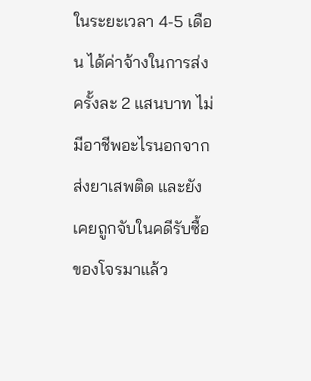ในระยะเวลา 4-5 เดือน ได้ค่าจ้างในการส่งครั้งละ 2 แสนบาท ไม่มีอาชีพอะไรนอกจากส่งยาเสพติด และยังเคยถูกจับในคดีรับซื้อของโจรมาแล้ว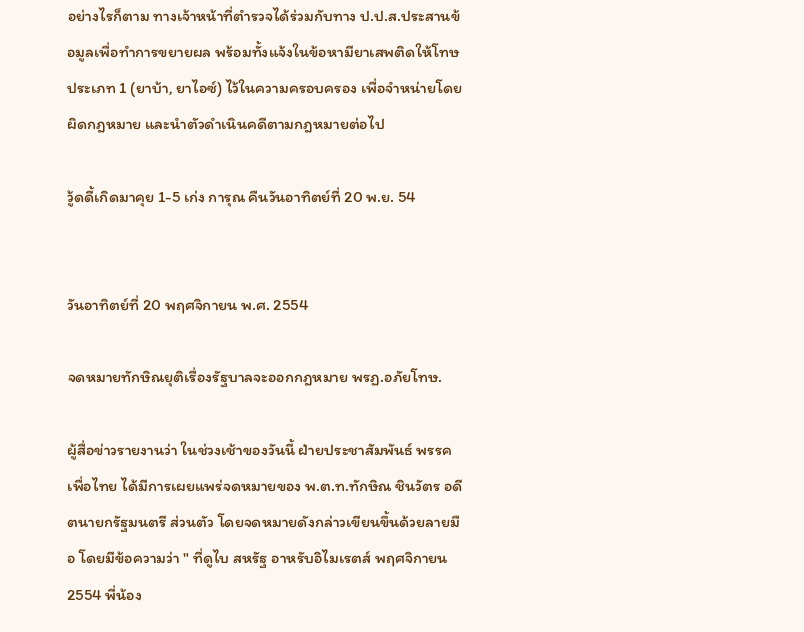อย่างไรก็ตาม ทางเจ้าหน้าที่ตำรวจได้ร่วมกับทาง ป.ป.ส.ประสานข้อมูลเพื่อทำการขยายผล พร้อมทั้งแจ้งในข้อหามียาเสพติดให้โทษประเภท 1 (ยาบ้า, ยาไอซ์) ไว้ในความครอบครอง เพื่อจำหน่ายโดยผิดกฎหมาย และนำตัวดำเนินคดีตามกฎหมายต่อไป

วู้ดดี้เกิดมาคุย 1-5 เก่ง การุณ คืนวันอาทิตย์ที่ 20 พ.ย. 54


วันอาทิตย์ที่ 20 พฤศจิกายน พ.ศ. 2554

จดหมายทักษิณยุติเรื่องรัฐบาลจะออกกฎหมาย พรฏ.อภัยโทษ.

ผู้สื่อข่าวรายงานว่า ในช่วงเช้าของวันนี้ ฝ่ายประชาสัมพันธ์ พรรคเพื่อไทย ได้มีการเผยแพร่จดหมายของ พ.ต.ท.ทักษิณ ชินวัตร อดีตนายกรัฐมนตรี ส่วนตัว โดยจดหมายดังกล่าวเขียนขึ้นด้วยลายมือ โดยมีข้อความว่า " ที่ดูไบ สหรัฐ อาหรับอิไมเรตส์ พฤศจิกายน 2554 พี่น้อง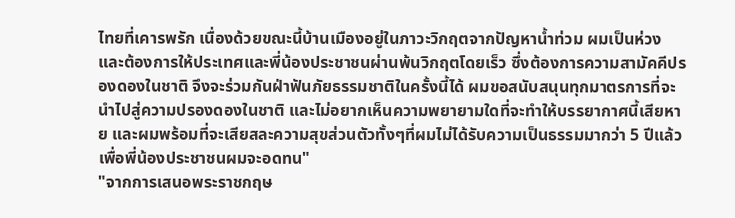ไทยที่เคารพรัก เนื่องด้วยขณะนี้บ้านเมืองอยู่ในภาวะวิกฤตจากปัญหาน้ำท่วม ผมเป็นห่วงและต้องการให้ประเทศและพี่น้องประชาชนผ่านพ้นวิกฤตโดยเร็ว ซึ่งต้องการความสามัคคีปรองดองในชาติ จึงจะร่วมกันฝ่าฟันภัยธรรมชาติในครั้งนี้ได้ ผมขอสนับสนุนทุกมาตรการที่จะนำไปสู่ความปรองดองในชาติ และไม่อยากเห็นความพยายามใดที่จะทำให้บรรยากาศนี้เสียหาย และผมพร้อมที่จะเสียสละความสุขส่วนตัวทั้งๆที่ผมไม่ได้รับความเป็นธรรมมากว่า 5 ปีแล้ว เพื่อพี่น้องประชาชนผมจะอดทน"
"จากการเสนอพระราชกฤษ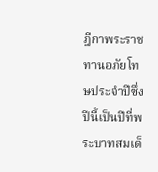ฎีกาพระราชทานอภัยโทษประจำปีซึ่งปีนี้เป็นปีที่พระบาทสมเด็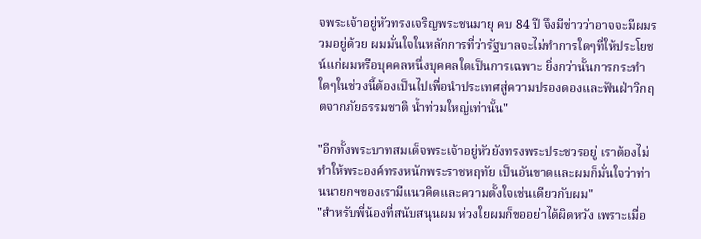จพระเจ้าอยู่หัวทรงเจริญพระชนมายุ คบ 84 ปี จึงมีข่าวว่าอาจจะมีผมรวมอยู่ด้วย ผมมั่นใจในหลักการที่ว่ารัฐบาลจะไม่ทำการใดๆที่ให้ประโยชน์แก่ผมหรือบุคคลหนึ่งบุคคลใดเป็นการเฉพาะ ยิ่งกว่านั้นการกระทำใดๆในช่วงนี้ต้องเป็นไปเพื่อนำประเทศสู่ความปรองดองและฟันฝ่าวิกฤตจากภัยธรรมชาติ น้ำท่วมใหญ่เท่านั้น"

"อีกทั้งพระบาทสมเด็จพระเจ้าอยู่หัวยังทรงพระประชวรอยู่ เราต้องไม่ทำให้พระองค์ทรงหนักพระราชหฤทัย เป็นอันขาดและผมก็มั่นใจว่าท่านนายกฯของเรามีแนวคิดและความตั้งใจเช่นเดียวกับผม"
"สำหรับพี่น้องที่สนับสนุนผม ห่วงใยผมก็ขออย่าได้ผิดหวัง เพราะเมื่อ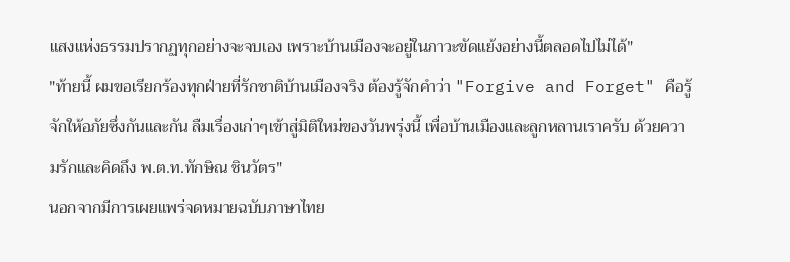แสงแห่งธรรมปรากฏทุกอย่างจะจบเอง เพราะบ้านเมืองจะอยู่ในภาวะขัดแย้งอย่างนี้ตลอดไปไม่ได้"
"ท้ายนี้ ผมขอเรียกร้องทุกฝ่ายที่รักชาติบ้านเมืองจริง ต้องรู้จักคำว่า "Forgive and Forget" คือรู้จักให้อภัยซึ่งกันและกัน ลืมเรื่องเก่าๆเข้าสู่มิติใหม่ของวันพรุ่งนี้ เพื่อบ้านเมืองและลูกหลานเราครับ ด้วยความรักและคิดถึง พ.ต.ท.ทักษิณ ชินวัตร"
นอกจากมีการเผยแพร่จดหมายฉบับภาษาไทย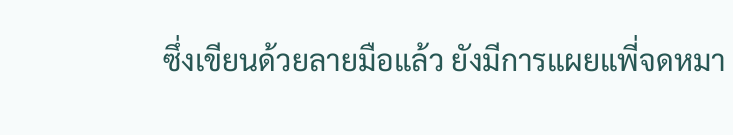ซึ่งเขียนด้วยลายมือแล้ว ยังมีการแผยแพี่จดหมา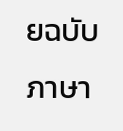ยฉบับภาษา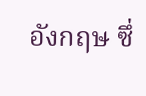อังกฤษ ซึ่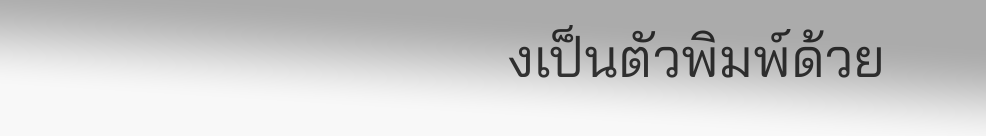งเป็นตัวพิมพ์ด้วย